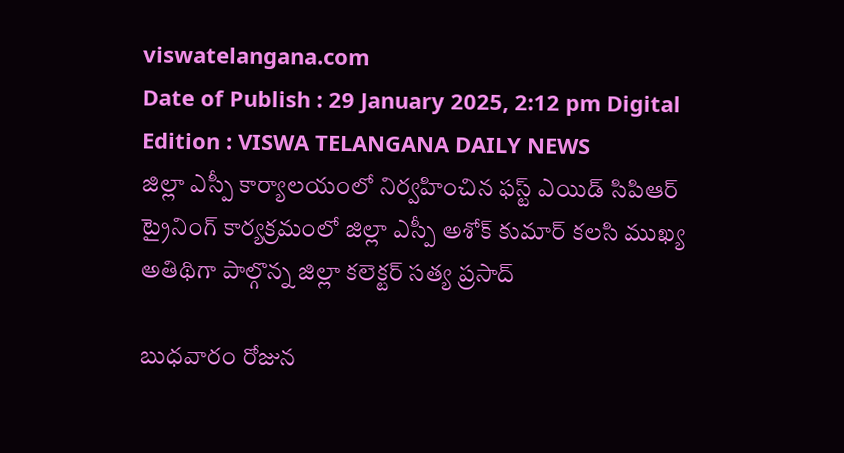viswatelangana.com
Date of Publish : 29 January 2025, 2:12 pm Digital Edition : VISWA TELANGANA DAILY NEWS
జిల్లా ఎస్పీ కార్యాలయంలో నిర్వహించిన ఫస్ట్ ఎయిడ్ సిపిఆర్ ట్రైనింగ్ కార్యక్రమంలో జిల్లా ఎస్పీ అశోక్ కుమార్ కలసి ముఖ్య అతిథిగా పాల్గొన్న జిల్లా కలెక్టర్ సత్య ప్రసాద్

బుధవారం రోజున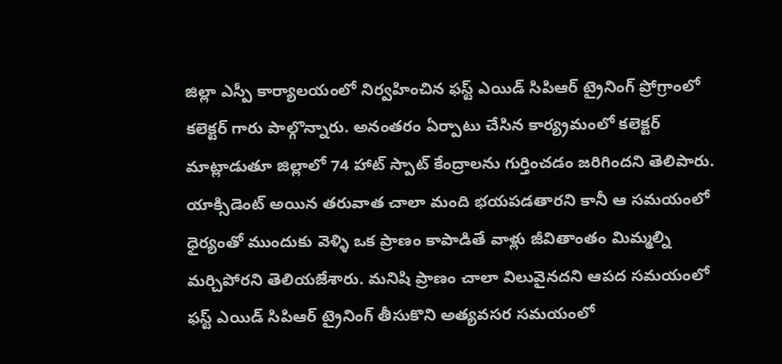జిల్లా ఎస్పీ కార్యాలయంలో నిర్వహించిన ఫస్ట్ ఎయిడ్ సిపిఆర్ ట్రైనింగ్ ప్రోగ్రాంలో కలెక్టర్ గారు పాల్గొన్నారు. అనంతరం ఏర్పాటు చేసిన కార్య్రమంలో కలెక్టర్ మాట్లాడుతూ జిల్లాలో 74 హాట్ స్పాట్ కేంద్రాలను గుర్తించడం జరిగిందని తెలిపారు. యాక్సిడెంట్ అయిన తరువాత చాలా మంది భయపడతారని కానీ ఆ సమయంలో ధైర్యంతో ముందుకు వెళ్ళి ఒక ప్రాణం కాపాడితే వాళ్లు జీవితాంతం మిమ్మల్ని మర్చిపోరని తెలియజేశారు. మనిషి ప్రాణం చాలా విలువైనదని ఆపద సమయంలో ఫస్ట్ ఎయిడ్ సిపిఆర్ ట్రైనింగ్ తీసుకొని అత్యవసర సమయంలో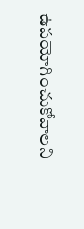ఉపయోగించుకోవాలని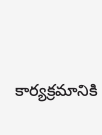కార్యక్రమానికి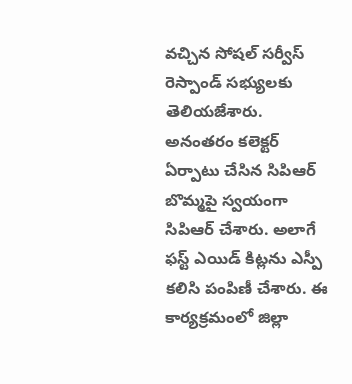వచ్చిన సోషల్ సర్వీస్ రెస్పాండ్ సభ్యులకు తెలియజేశారు. అనంతరం కలెక్టర్ ఏర్పాటు చేసిన సిపిఆర్ బొమ్మపై స్వయంగా సిపిఆర్ చేశారు. అలాగే ఫస్ట్ ఎయిడ్ కిట్లను ఎస్పీ కలిసి పంపిణీ చేశారు. ఈ కార్యక్రమంలో జిల్లా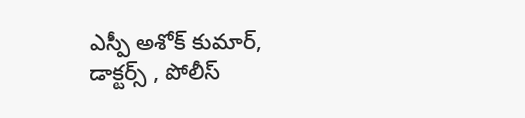ఎస్పీ అశోక్ కుమార్, డాక్టర్స్ , పోలీస్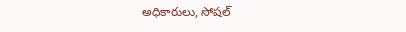అధికారులు, సోషల్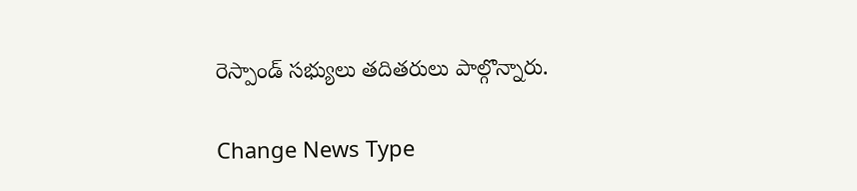రెస్పాండ్ సభ్యులు తదితరులు పాల్గొన్నారు.

Change News Type